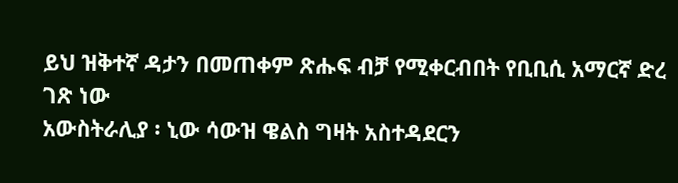ይህ ዝቅተኛ ዳታን በመጠቀም ጽሑፍ ብቻ የሚቀርብበት የቢቢሲ አማርኛ ድረ ገጽ ነው
አውስትራሊያ ፡ ኒው ሳውዝ ዌልስ ግዛት አስተዳደርን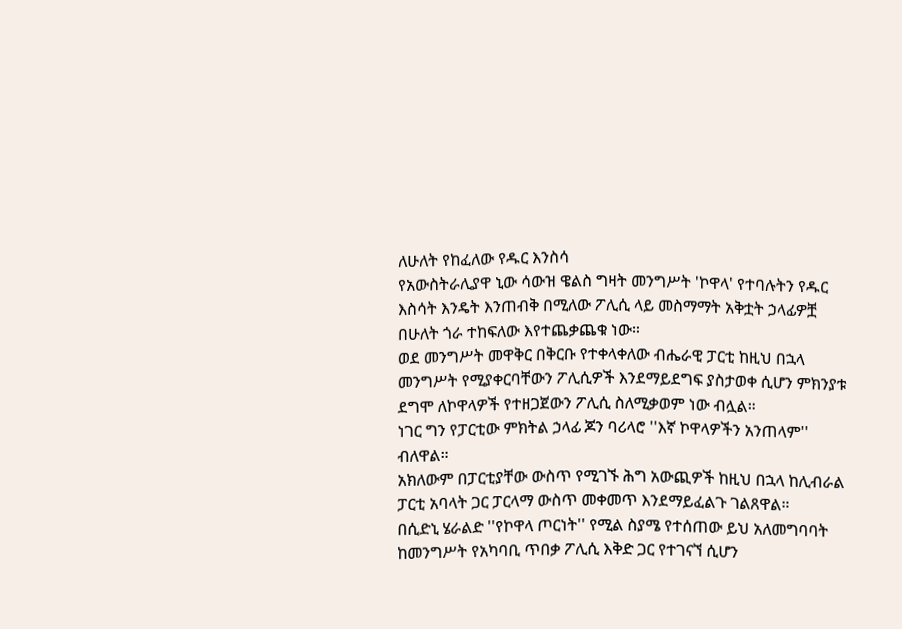ለሁለት የከፈለው የዱር እንስሳ
የአውስትራሊያዋ ኒው ሳውዝ ዌልስ ግዛት መንግሥት 'ኮዋላ' የተባሉትን የዱር እስሳት እንዴት እንጠብቅ በሚለው ፖሊሲ ላይ መስማማት አቅቷት ኃላፊዎቿ በሁለት ጎራ ተከፍለው እየተጨቃጨቁ ነው።
ወደ መንግሥት መዋቅር በቅርቡ የተቀላቀለው ብሔራዊ ፓርቲ ከዚህ በኋላ መንግሥት የሚያቀርባቸውን ፖሊሲዎች እንደማይደግፍ ያስታወቀ ሲሆን ምክንያቱ ደግሞ ለኮዋላዎች የተዘጋጀውን ፖሊሲ ስለሚቃወም ነው ብሏል።
ነገር ግን የፓርቲው ምክትል ኃላፊ ጆን ባሪላሮ ''እኛ ኮዋላዎችን አንጠላም'' ብለዋል።
አክለውም በፓርቲያቸው ውስጥ የሚገኙ ሕግ አውጪዎች ከዚህ በኋላ ከሊብራል ፓርቲ አባላት ጋር ፓርላማ ውስጥ መቀመጥ እንደማይፈልጉ ገልጸዋል።
በሲድኒ ሄራልድ ''የኮዋላ ጦርነት'' የሚል ስያሜ የተሰጠው ይህ አለመግባባት ከመንግሥት የአካባቢ ጥበቃ ፖሊሲ እቅድ ጋር የተገናኘ ሲሆን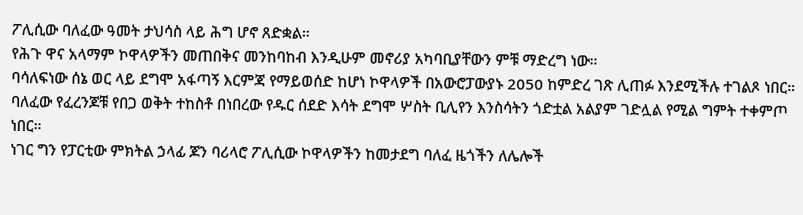ፖሊሲው ባለፈው ዓመት ታህሳስ ላይ ሕግ ሆኖ ጸድቋል።
የሕጉ ዋና አላማም ኮዋላዎችን መጠበቅና መንከባከብ እንዲሁም መኖሪያ አካባቢያቸውን ምቹ ማድረግ ነው።
ባሳለፍነው ሰኔ ወር ላይ ደግሞ አፋጣኝ እርምጃ የማይወሰድ ከሆነ ኮዋላዎች በአውሮፓውያኑ 2050 ከምድረ ገጽ ሊጠፉ እንደሚችሉ ተገልጾ ነበር።
ባለፈው የፈረንጆቹ የበጋ ወቅት ተከስቶ በነበረው የዱር ሰደድ እሳት ደግሞ ሦስት ቢሊየን እንስሳትን ጎድቷል አልያም ገድሏል የሚል ግምት ተቀምጦ ነበር።
ነገር ግን የፓርቲው ምክትል ኃላፊ ጆን ባሪላሮ ፖሊሲው ኮዋላዎችን ከመታደግ ባለፈ ዜጎችን ለሌሎች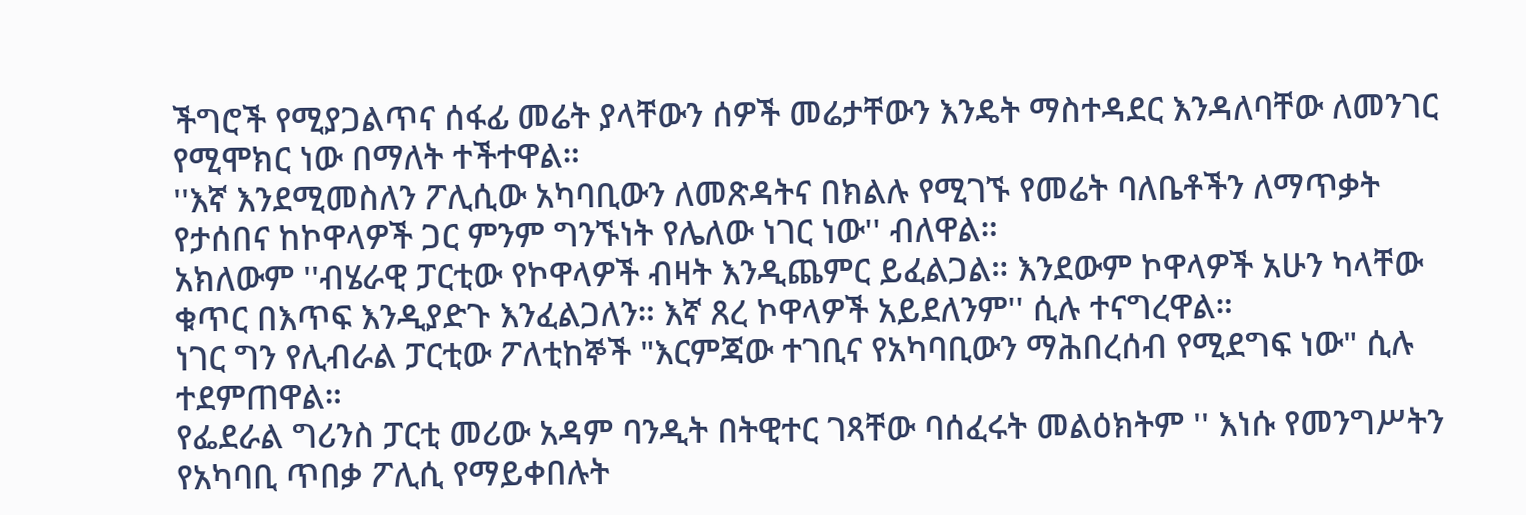ችግሮች የሚያጋልጥና ሰፋፊ መሬት ያላቸውን ሰዎች መሬታቸውን እንዴት ማስተዳደር እንዳለባቸው ለመንገር የሚሞክር ነው በማለት ተችተዋል።
''እኛ እንደሚመስለን ፖሊሲው አካባቢውን ለመጽዳትና በክልሉ የሚገኙ የመሬት ባለቤቶችን ለማጥቃት የታሰበና ከኮዋላዎች ጋር ምንም ግንኙነት የሌለው ነገር ነው'' ብለዋል።
አክለውም ''ብሄራዊ ፓርቲው የኮዋላዎች ብዛት እንዲጨምር ይፈልጋል። እንደውም ኮዋላዎች አሁን ካላቸው ቁጥር በእጥፍ እንዲያድጉ እንፈልጋለን። እኛ ጸረ ኮዋላዎች አይደለንም'' ሲሉ ተናግረዋል።
ነገር ግን የሊብራል ፓርቲው ፖለቲከኞች "እርምጃው ተገቢና የአካባቢውን ማሕበረሰብ የሚደግፍ ነው" ሲሉ ተደምጠዋል።
የፌደራል ግሪንስ ፓርቲ መሪው አዳም ባንዲት በትዊተር ገጻቸው ባሰፈሩት መልዕክትም '' እነሱ የመንግሥትን የአካባቢ ጥበቃ ፖሊሲ የማይቀበሉት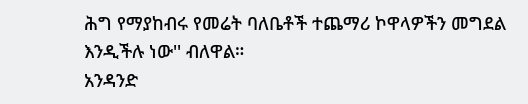ሕግ የማያከብሩ የመሬት ባለቤቶች ተጨማሪ ኮዋላዎችን መግደል እንዲችሉ ነው'' ብለዋል።
አንዳንድ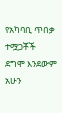የአካባቢ ጥበቃ ተሟጋቾች ደግሞ እንደውም አሁን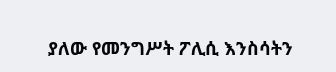ያለው የመንግሥት ፖሊሲ እንስሳትን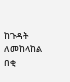ከጉዳት ለመከላከል በቂ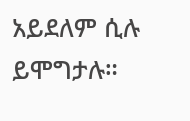አይደለም ሲሉ ይሞግታሉ።